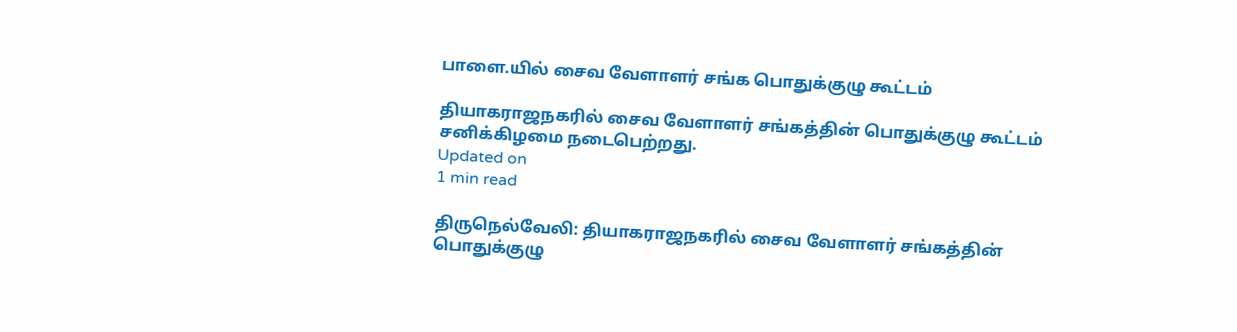பாளை.யில் சைவ வேளாளர் சங்க பொதுக்குழு கூட்டம்

தியாகராஜநகரில் சைவ வேளாளர் சங்கத்தின் பொதுக்குழு கூட்டம் சனிக்கிழமை நடைபெற்றது.
Updated on
1 min read

திருநெல்வேலி: தியாகராஜநகரில் சைவ வேளாளர் சங்கத்தின் பொதுக்குழு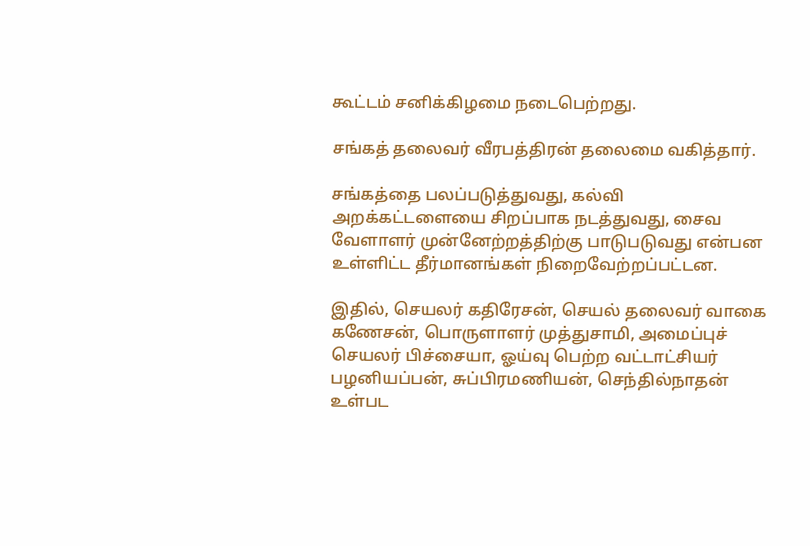கூட்டம் சனிக்கிழமை நடைபெற்றது.

சங்கத் தலைவர் வீரபத்திரன் தலைமை வகித்தார்.

சங்கத்தை பலப்படுத்துவது, கல்வி அறக்கட்டளையை சிறப்பாக நடத்துவது, சைவ வேளாளர் முன்னேற்றத்திற்கு பாடுபடுவது என்பன உள்ளிட்ட தீர்மானங்கள் நிறைவேற்றப்பட்டன.

இதில், செயலர் கதிரேசன், செயல் தலைவர் வாகை கணேசன், பொருளாளர் முத்துசாமி, அமைப்புச் செயலர் பிச்சையா, ஓய்வு பெற்ற வட்டாட்சியர் பழனியப்பன், சுப்பிரமணியன், செந்தில்நாதன் உள்பட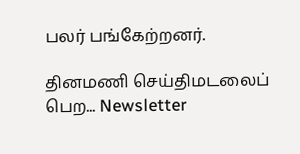பலர் பங்கேற்றனர்.

தினமணி செய்திமடலைப் பெற... Newsletter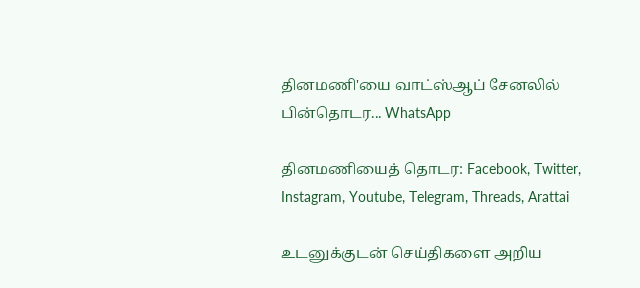தினமணி'யை வாட்ஸ்ஆப் சேனலில் பின்தொடர... WhatsApp

தினமணியைத் தொடர: Facebook, Twitter, Instagram, Youtube, Telegram, Threads, Arattai

உடனுக்குடன் செய்திகளை அறிய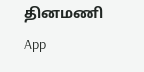தினமணி App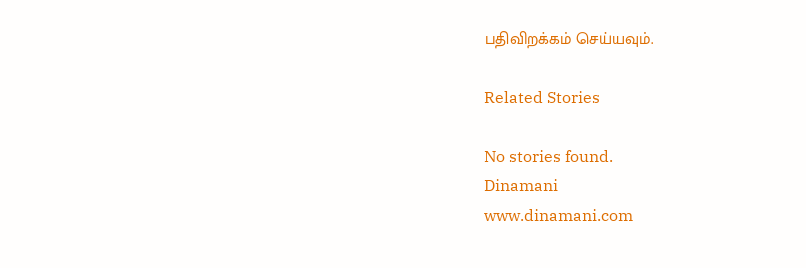பதிவிறக்கம் செய்யவும்.

Related Stories

No stories found.
Dinamani
www.dinamani.com